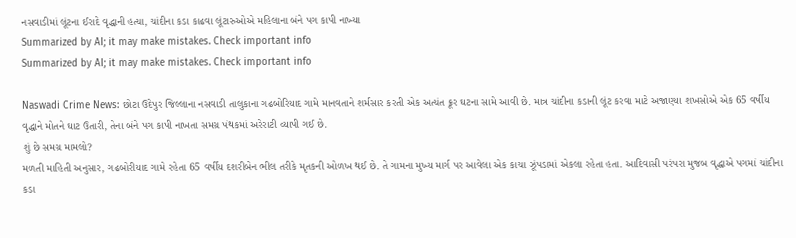નસવાડીમાં લૂંટના ઈરાદે વૃદ્ધાની હત્યા, ચાંદીના કડા કાઢવા લૂંટારુઓએ મહિલાના બંને પગ કાપી નાખ્યા
Summarized by AI; it may make mistakes. Check important info
Summarized by AI; it may make mistakes. Check important info

Naswadi Crime News: છોટા ઉદેપુર જિલ્લાના નસવાડી તાલુકાના ગઢબોરિયાદ ગામે માનવતાને શર્મસાર કરતી એક અત્યંત ક્રૂર ઘટના સામે આવી છે. માત્ર ચાંદીના કડાની લૂંટ કરવા માટે અજાણ્યા શખસોએ એક 65 વર્ષીય વૃદ્ધાને મોતને ઘાટ ઉતારી, તેના બંને પગ કાપી નાખતા સમગ્ર પંથકમાં અરેરાટી વ્યાપી ગઈ છે.
શું છે સમગ્ર મામલો?
મળતી માહિતી અનુસાર, ગઢબોરીયાદ ગામે રહેતા 65 વર્ષીય દશરીબેન ભીલ તરીકે મૃતકની ઓળખ થઈ છે. તે ગામના મુખ્ય માર્ગ પર આવેલા એક કાચા ઝૂંપડામાં એકલા રહેતા હતા. આદિવાસી પરંપરા મુજબ વૃદ્ધાએ પગમાં ચાંદીના કડા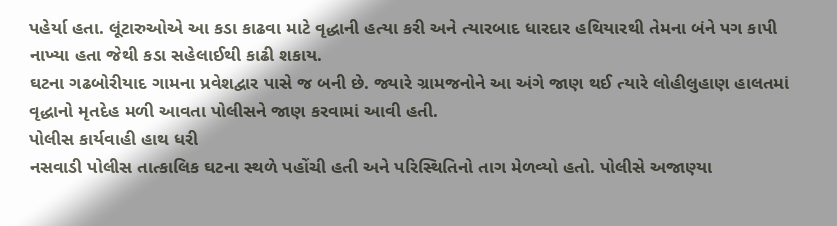પહેર્યા હતા. લૂંટારુઓએ આ કડા કાઢવા માટે વૃદ્ધાની હત્યા કરી અને ત્યારબાદ ધારદાર હથિયારથી તેમના બંને પગ કાપી નાખ્યા હતા જેથી કડા સહેલાઈથી કાઢી શકાય.
ઘટના ગઢબોરીયાદ ગામના પ્રવેશદ્વાર પાસે જ બની છે. જ્યારે ગ્રામજનોને આ અંગે જાણ થઈ ત્યારે લોહીલુહાણ હાલતમાં વૃદ્ધાનો મૃતદેહ મળી આવતા પોલીસને જાણ કરવામાં આવી હતી.
પોલીસ કાર્યવાહી હાથ ધરી
નસવાડી પોલીસ તાત્કાલિક ઘટના સ્થળે પહોંચી હતી અને પરિસ્થિતિનો તાગ મેળવ્યો હતો. પોલીસે અજાણ્યા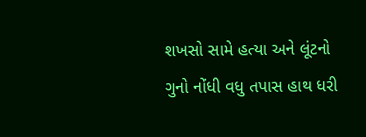શખસો સામે હત્યા અને લૂંટનો ગુનો નોંધી વધુ તપાસ હાથ ધરી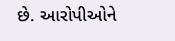છે. આરોપીઓને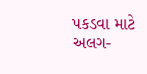પકડવા માટે અલગ-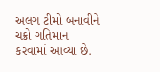અલગ ટીમો બનાવીને ચક્રો ગતિમાન કરવામાં આવ્યા છે.